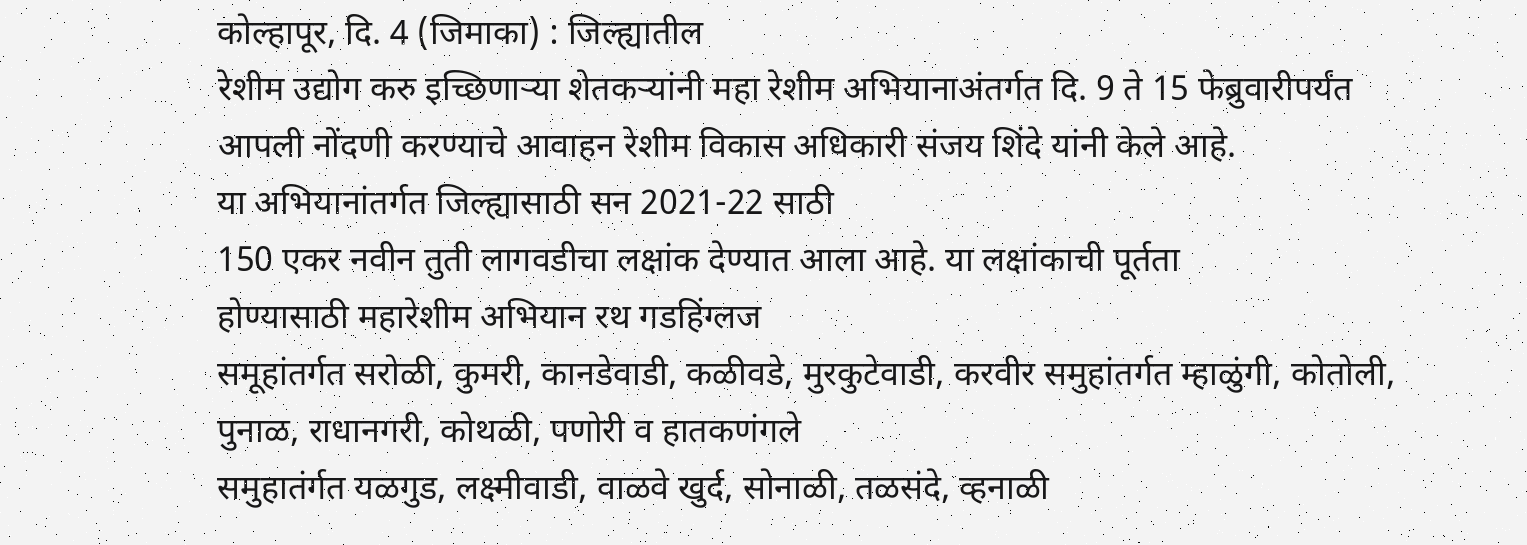कोल्हापूर, दि. 4 (जिमाका) : जिल्ह्यातील
रेशीम उद्योग करु इच्छिणाऱ्या शेतकऱ्यांनी महा रेशीम अभियानाअंतर्गत दि. 9 ते 15 फेब्रुवारीपर्यंत
आपली नोंदणी करण्याचे आवाहन रेशीम विकास अधिकारी संजय शिंदे यांनी केले आहे.
या अभियानांतर्गत जिल्ह्यासाठी सन 2021-22 साठी
150 एकर नवीन तुती लागवडीचा लक्षांक देण्यात आला आहे. या लक्षांकाची पूर्तता
होण्यासाठी महारेशीम अभियान रथ गडहिंग्लज
समूहांतर्गत सरोळी, कुमरी, कानडेवाडी, कळीवडे, मुरकुटेवाडी, करवीर समुहांतर्गत म्हाळुंगी, कोतोली,
पुनाळ, राधानगरी, कोथळी, पणोरी व हातकणंगले
समुहातंर्गत यळगुड, लक्ष्मीवाडी, वाळवे खुर्द, सोनाळी, तळसंदे, व्हनाळी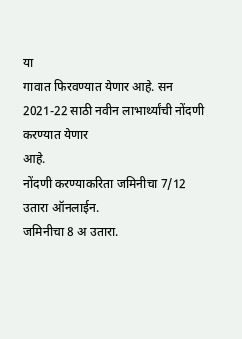या
गावात फिरवण्यात येणार आहे. सन 2021-22 साठी नवीन लाभार्थ्यांची नोंदणी करण्यात येणार
आहे.
नोंदणी करण्याकरिता जमिनीचा 7/12 उतारा ऑनलाईन.
जमिनीचा 8 अ उतारा.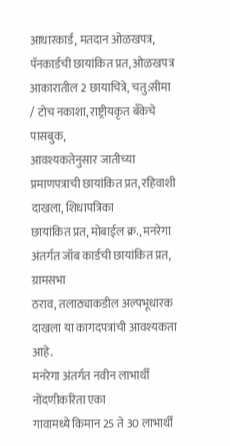आधारकार्ड, मतदान ओळखपत्र, पॅनकार्डची छायांकित प्रत, ओळखपत्र
आकारातील 2 छायाचित्रे, चतु:सीमा / टोच नकाशा, राष्ट्रीयकृत बँकेचे पासबुक,
आवश्यकतेनुसार जातीच्या प्रमाणपत्राची छायांकित प्रत, रहिवाशी दाखला, शिधापत्रिका
छायांकित प्रत, मोबाईल क्र., मनरेगा अंतर्गत जॉब कार्डची छायांकित प्रत, ग्रामसभा
ठराव, तलाठ्याकडील अल्पभूधारक दाखला या कागदपत्रांची आवश्यकता आहे.
मनरेगा अंतर्गत नवीन लाभार्थी नोंदणीकरिता एका
गावामध्ये किमान 25 ते 30 लाभार्थी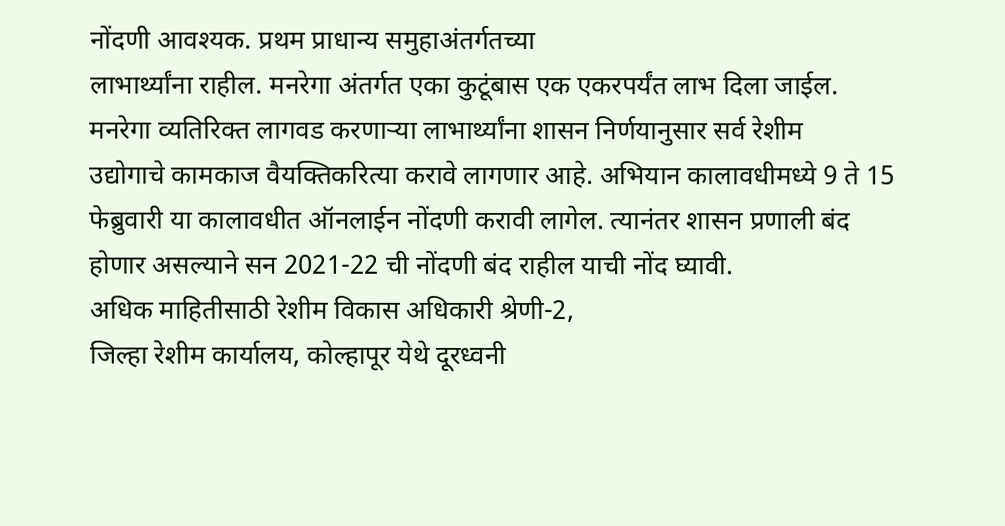नोंदणी आवश्यक. प्रथम प्राधान्य समुहाअंतर्गतच्या
लाभार्थ्यांना राहील. मनरेगा अंतर्गत एका कुटूंबास एक एकरपर्यंत लाभ दिला जाईल.
मनरेगा व्यतिरिक्त लागवड करणाऱ्या लाभार्थ्यांना शासन निर्णयानुसार सर्व रेशीम
उद्योगाचे कामकाज वैयक्तिकरित्या करावे लागणार आहे. अभियान कालावधीमध्ये 9 ते 15
फेब्रुवारी या कालावधीत ऑनलाईन नोंदणी करावी लागेल. त्यानंतर शासन प्रणाली बंद
होणार असल्याने सन 2021-22 ची नोंदणी बंद राहील याची नोंद घ्यावी.
अधिक माहितीसाठी रेशीम विकास अधिकारी श्रेणी-2,
जिल्हा रेशीम कार्यालय, कोल्हापूर येथे दूरध्वनी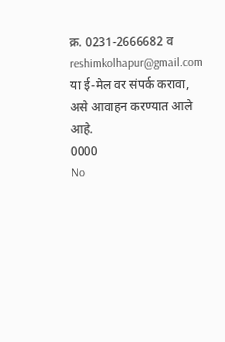क्र. 0231-2666682 व
reshimkolhapur@gmail.com या ई-मेल वर संपर्क करावा, असे आवाहन करण्यात आले आहे.
0000
No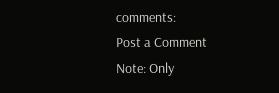comments:
Post a Comment
Note: Only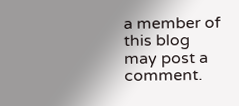a member of this blog may post a comment.